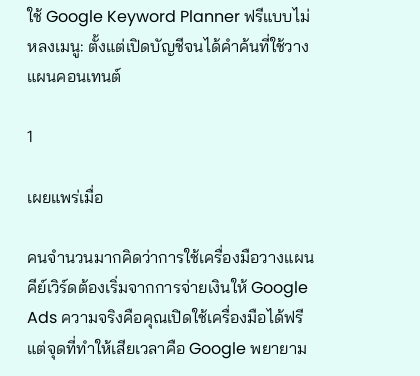ใช้ Google Keyword Planner ฟรีแบบไม่หลงเมนู: ตั้งแต่เปิดบัญชีจนได้คำค้นที่ใช้วางแผนคอนเทนต์

1

เผยแพร่เมื่อ

คนจำนวนมากคิดว่าการใช้เครื่องมือวางแผนคีย์เวิร์ดต้องเริ่มจากการจ่ายเงินให้ Google Ads ความจริงคือคุณเปิดใช้เครื่องมือได้ฟรี แต่จุดที่ทำให้เสียเวลาคือ Google พยายาม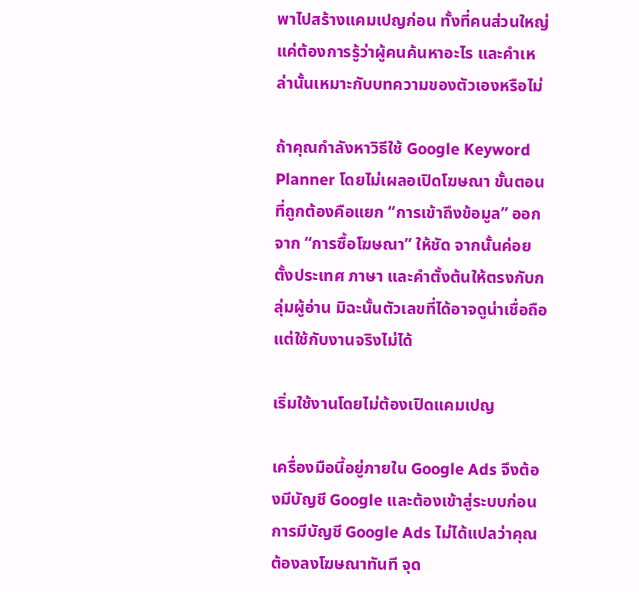พาไปสร้างแคมเปญก่อน ทั้งที่คนส่วนใหญ่แค่ต้องการรู้ว่าผู้คนค้นหาอะไร และคำเหล่านั้นเหมาะกับบทความของตัวเองหรือไม่

ถ้าคุณกำลังหาวิธีใช้ Google Keyword Planner โดยไม่เผลอเปิดโฆษณา ขั้นตอนที่ถูกต้องคือแยก “การเข้าถึงข้อมูล” ออกจาก “การซื้อโฆษณา” ให้ชัด จากนั้นค่อยตั้งประเทศ ภาษา และคำตั้งต้นให้ตรงกับกลุ่มผู้อ่าน มิฉะนั้นตัวเลขที่ได้อาจดูน่าเชื่อถือ แต่ใช้กับงานจริงไม่ได้

เริ่มใช้งานโดยไม่ต้องเปิดแคมเปญ

เครื่องมือนี้อยู่ภายใน Google Ads จึงต้องมีบัญชี Google และต้องเข้าสู่ระบบก่อน การมีบัญชี Google Ads ไม่ได้แปลว่าคุณต้องลงโฆษณาทันที จุด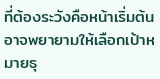ที่ต้องระวังคือหน้าเริ่มต้นอาจพยายามให้เลือกเป้าหมายธุ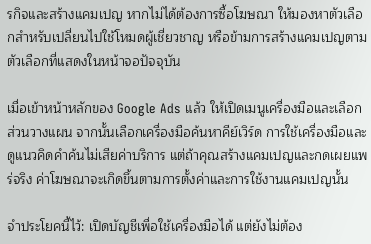รกิจและสร้างแคมเปญ หากไม่ได้ต้องการซื้อโฆษณา ให้มองหาตัวเลือกสำหรับเปลี่ยนไปใช้โหมดผู้เชี่ยวชาญ หรือข้ามการสร้างแคมเปญตามตัวเลือกที่แสดงในหน้าจอปัจจุบัน

เมื่อเข้าหน้าหลักของ Google Ads แล้ว ให้เปิดเมนูเครื่องมือและเลือกส่วนวางแผน จากนั้นเลือกเครื่องมือค้นหาคีย์เวิร์ด การใช้เครื่องมือและดูแนวคิดคำค้นไม่เสียค่าบริการ แต่ถ้าคุณสร้างแคมเปญและกดเผยแพร่จริง ค่าโฆษณาจะเกิดขึ้นตามการตั้งค่าและการใช้งานแคมเปญนั้น

จำประโยคนี้ไว้: เปิดบัญชีเพื่อใช้เครื่องมือได้ แต่ยังไม่ต้อง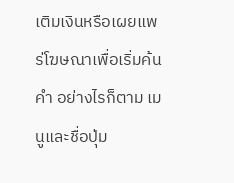เติมเงินหรือเผยแพร่โฆษณาเพื่อเริ่มค้นคำ อย่างไรก็ตาม เมนูและชื่อปุ่ม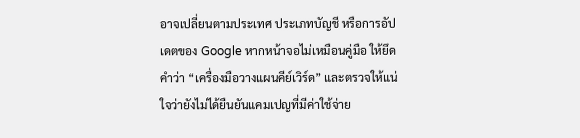อาจเปลี่ยนตามประเทศ ประเภทบัญชี หรือการอัปเดตของ Google หากหน้าจอไม่เหมือนคู่มือ ให้ยึดคำว่า “เครื่องมือวางแผนคีย์เวิร์ด” และตรวจให้แน่ใจว่ายังไม่ได้ยืนยันแคมเปญที่มีค่าใช้จ่าย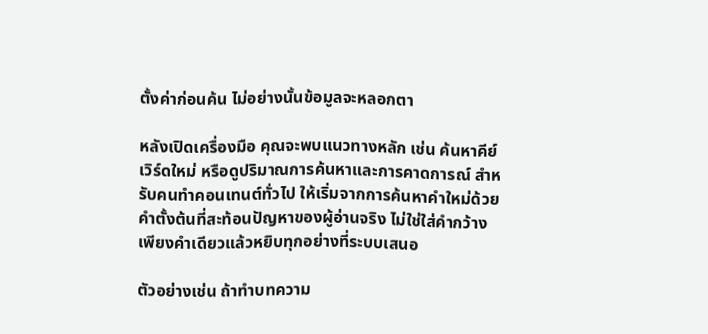ตั้งค่าก่อนค้น ไม่อย่างนั้นข้อมูลจะหลอกตา

หลังเปิดเครื่องมือ คุณจะพบแนวทางหลัก เช่น ค้นหาคีย์เวิร์ดใหม่ หรือดูปริมาณการค้นหาและการคาดการณ์ สำหรับคนทำคอนเทนต์ทั่วไป ให้เริ่มจากการค้นหาคำใหม่ด้วยคำตั้งต้นที่สะท้อนปัญหาของผู้อ่านจริง ไม่ใช่ใส่คำกว้างเพียงคำเดียวแล้วหยิบทุกอย่างที่ระบบเสนอ

ตัวอย่างเช่น ถ้าทำบทความ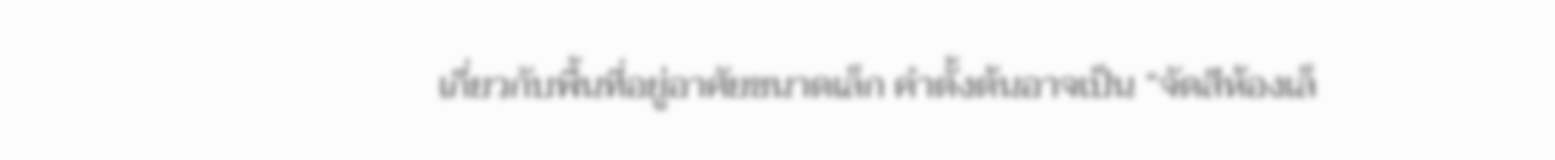เกี่ยวกับพื้นที่อยู่อาศัยขนาดเล็ก คำตั้งต้นอาจเป็น “จัดสีห้องเล็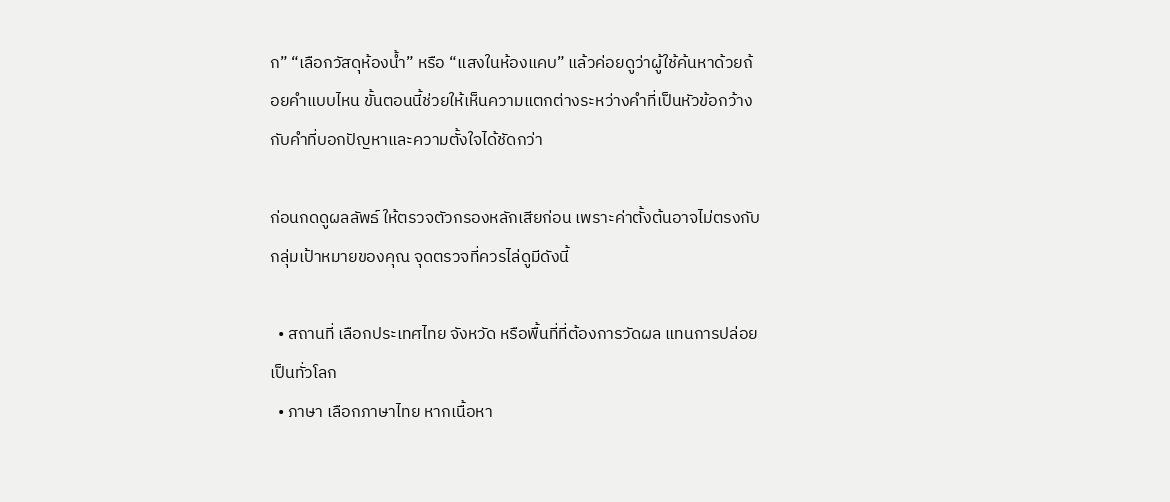ก” “เลือกวัสดุห้องน้ำ” หรือ “แสงในห้องแคบ” แล้วค่อยดูว่าผู้ใช้ค้นหาด้วยถ้อยคำแบบไหน ขั้นตอนนี้ช่วยให้เห็นความแตกต่างระหว่างคำที่เป็นหัวข้อกว้าง กับคำที่บอกปัญหาและความตั้งใจได้ชัดกว่า

ก่อนกดดูผลลัพธ์ ให้ตรวจตัวกรองหลักเสียก่อน เพราะค่าตั้งต้นอาจไม่ตรงกับกลุ่มเป้าหมายของคุณ จุดตรวจที่ควรไล่ดูมีดังนี้

  • สถานที่ เลือกประเทศไทย จังหวัด หรือพื้นที่ที่ต้องการวัดผล แทนการปล่อยเป็นทั่วโลก
  • ภาษา เลือกภาษาไทย หากเนื้อหา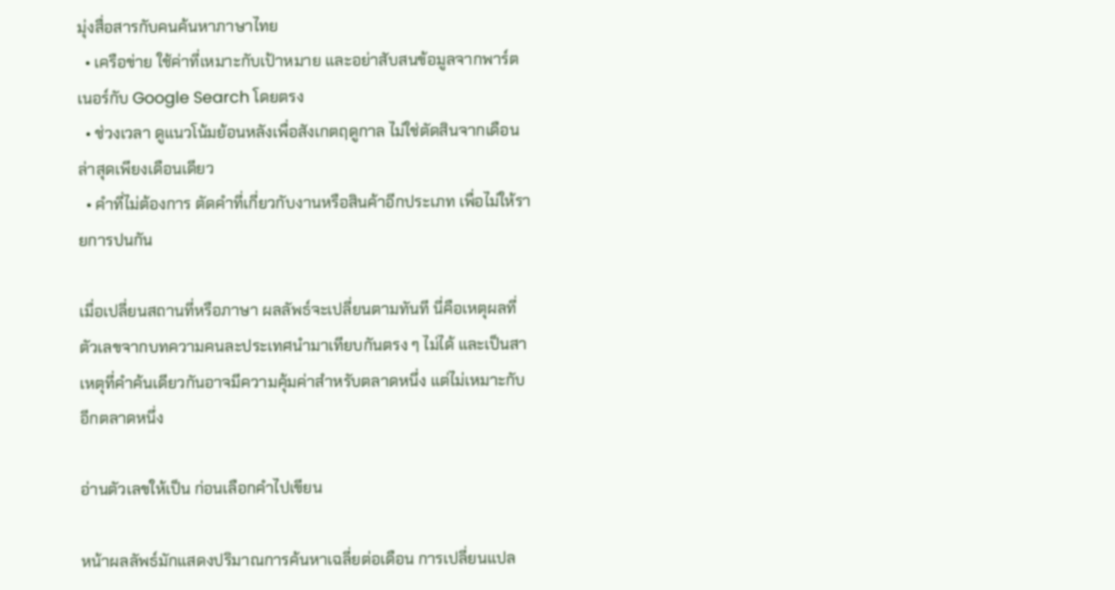มุ่งสื่อสารกับคนค้นหาภาษาไทย
  • เครือข่าย ใช้ค่าที่เหมาะกับเป้าหมาย และอย่าสับสนข้อมูลจากพาร์ตเนอร์กับ Google Search โดยตรง
  • ช่วงเวลา ดูแนวโน้มย้อนหลังเพื่อสังเกตฤดูกาล ไม่ใช่ตัดสินจากเดือนล่าสุดเพียงเดือนเดียว
  • คำที่ไม่ต้องการ ตัดคำที่เกี่ยวกับงานหรือสินค้าอีกประเภท เพื่อไม่ให้รายการปนกัน

เมื่อเปลี่ยนสถานที่หรือภาษา ผลลัพธ์จะเปลี่ยนตามทันที นี่คือเหตุผลที่ตัวเลขจากบทความคนละประเทศนำมาเทียบกันตรง ๆ ไม่ได้ และเป็นสาเหตุที่คำค้นเดียวกันอาจมีความคุ้มค่าสำหรับตลาดหนึ่ง แต่ไม่เหมาะกับอีกตลาดหนึ่ง

อ่านตัวเลขให้เป็น ก่อนเลือกคำไปเขียน

หน้าผลลัพธ์มักแสดงปริมาณการค้นหาเฉลี่ยต่อเดือน การเปลี่ยนแปล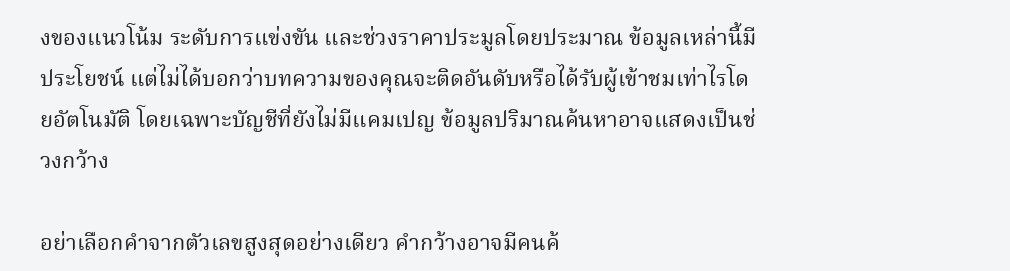งของแนวโน้ม ระดับการแข่งขัน และช่วงราคาประมูลโดยประมาณ ข้อมูลเหล่านี้มีประโยชน์ แต่ไม่ได้บอกว่าบทความของคุณจะติดอันดับหรือได้รับผู้เข้าชมเท่าไรโดยอัตโนมัติ โดยเฉพาะบัญชีที่ยังไม่มีแคมเปญ ข้อมูลปริมาณค้นหาอาจแสดงเป็นช่วงกว้าง

อย่าเลือกคำจากตัวเลขสูงสุดอย่างเดียว คำกว้างอาจมีคนค้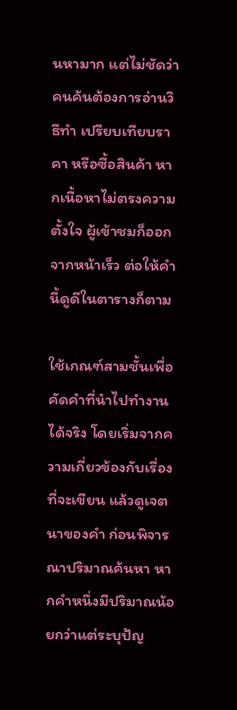นหามาก แต่ไม่ชัดว่าคนค้นต้องการอ่านวิธีทำ เปรียบเทียบราคา หรือซื้อสินค้า หากเนื้อหาไม่ตรงความตั้งใจ ผู้เข้าชมก็ออกจากหน้าเร็ว ต่อให้คำนี้ดูดีในตารางก็ตาม

ใช้เกณฑ์สามชั้นเพื่อคัดคำที่นำไปทำงานได้จริง โดยเริ่มจากความเกี่ยวข้องกับเรื่องที่จะเขียน แล้วดูเจตนาของคำ ก่อนพิจารณาปริมาณค้นหา หากคำหนึ่งมีปริมาณน้อยกว่าแต่ระบุปัญ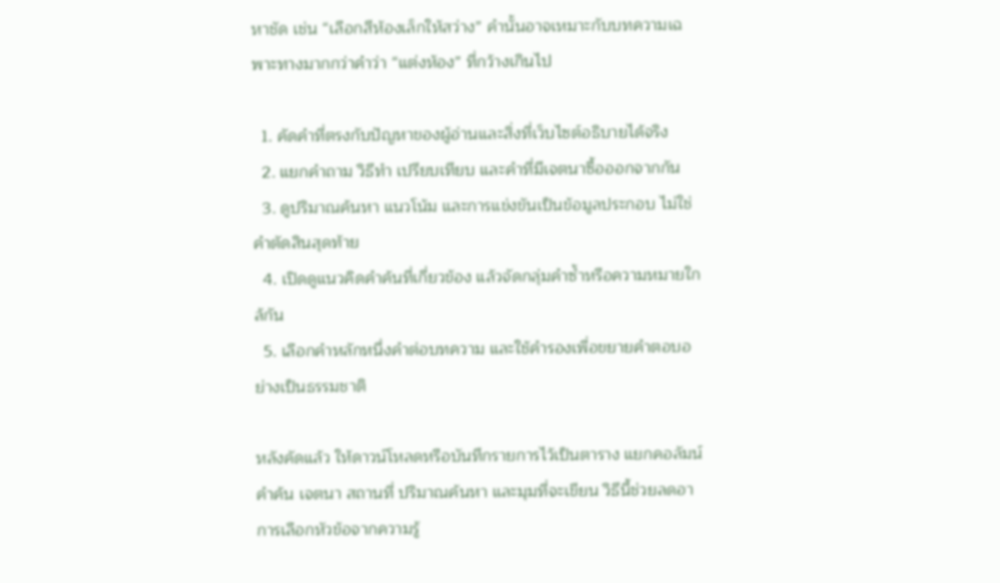หาชัด เช่น “เลือกสีห้องเล็กให้สว่าง” คำนั้นอาจเหมาะกับบทความเฉพาะทางมากกว่าคำว่า “แต่งห้อง” ที่กว้างเกินไป

  1. คัดคำที่ตรงกับปัญหาของผู้อ่านและสิ่งที่เว็บไซต์อธิบายได้จริง
  2. แยกคำถาม วิธีทำ เปรียบเทียบ และคำที่มีเจตนาซื้อออกจากกัน
  3. ดูปริมาณค้นหา แนวโน้ม และการแข่งขันเป็นข้อมูลประกอบ ไม่ใช่คำตัดสินสุดท้าย
  4. เปิดดูแนวคิดคำค้นที่เกี่ยวข้อง แล้วจัดกลุ่มคำซ้ำหรือความหมายใกล้กัน
  5. เลือกคำหลักหนึ่งคำต่อบทความ และใช้คำรองเพื่อขยายคำตอบอย่างเป็นธรรมชาติ

หลังคัดแล้ว ให้ดาวน์โหลดหรือบันทึกรายการไว้เป็นตาราง แยกคอลัมน์คำค้น เจตนา สถานที่ ปริมาณค้นหา และมุมที่จะเขียน วิธีนี้ช่วยลดอาการเลือกหัวข้อจากความรู้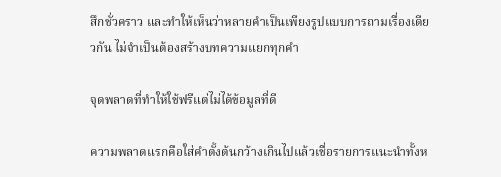สึกชั่วคราว และทำให้เห็นว่าหลายคำเป็นเพียงรูปแบบการถามเรื่องเดียวกัน ไม่จำเป็นต้องสร้างบทความแยกทุกคำ

จุดพลาดที่ทำให้ใช้ฟรีแต่ไม่ได้ข้อมูลที่ดี

ความพลาดแรกคือใส่คำตั้งต้นกว้างเกินไปแล้วเชื่อรายการแนะนำทั้งห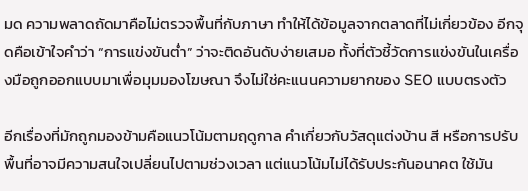มด ความพลาดถัดมาคือไม่ตรวจพื้นที่กับภาษา ทำให้ได้ข้อมูลจากตลาดที่ไม่เกี่ยวข้อง อีกจุดคือเข้าใจคำว่า “การแข่งขันต่ำ” ว่าจะติดอันดับง่ายเสมอ ทั้งที่ตัวชี้วัดการแข่งขันในเครื่องมือถูกออกแบบมาเพื่อมุมมองโฆษณา จึงไม่ใช่คะแนนความยากของ SEO แบบตรงตัว

อีกเรื่องที่มักถูกมองข้ามคือแนวโน้มตามฤดูกาล คำเกี่ยวกับวัสดุแต่งบ้าน สี หรือการปรับพื้นที่อาจมีความสนใจเปลี่ยนไปตามช่วงเวลา แต่แนวโน้มไม่ได้รับประกันอนาคต ใช้มัน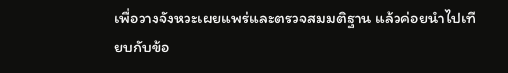เพื่อวางจังหวะเผยแพร่และตรวจสมมติฐาน แล้วค่อยนำไปเทียบกับข้อ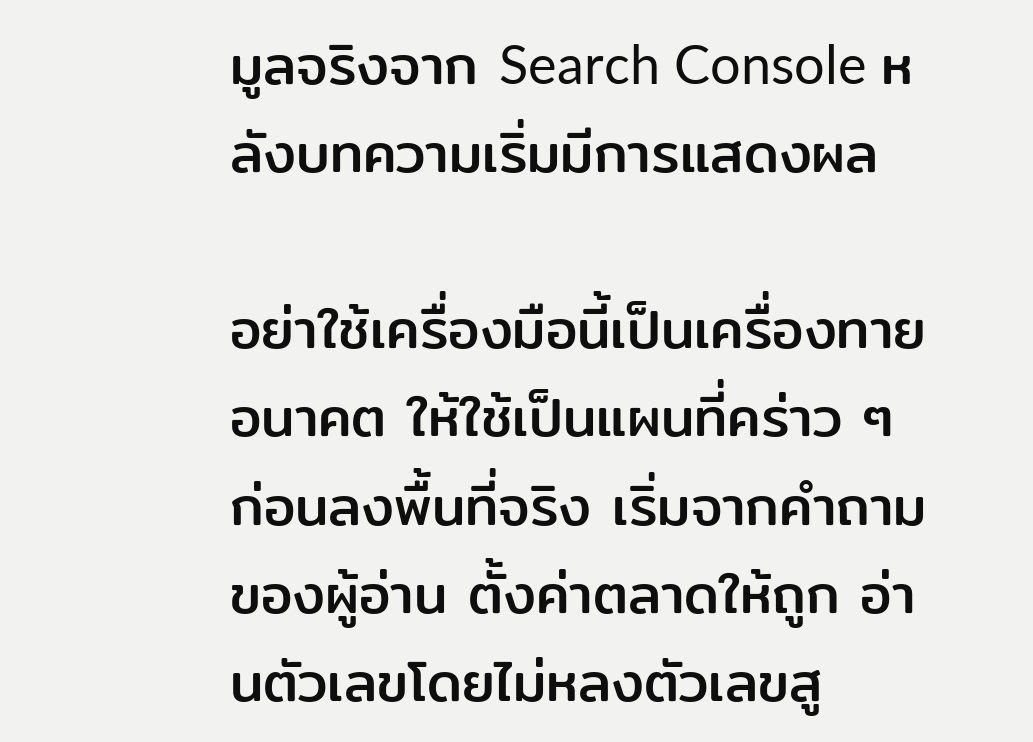มูลจริงจาก Search Console หลังบทความเริ่มมีการแสดงผล

อย่าใช้เครื่องมือนี้เป็นเครื่องทายอนาคต ให้ใช้เป็นแผนที่คร่าว ๆ ก่อนลงพื้นที่จริง เริ่มจากคำถามของผู้อ่าน ตั้งค่าตลาดให้ถูก อ่านตัวเลขโดยไม่หลงตัวเลขสู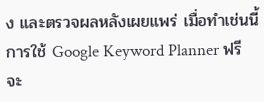ง และตรวจผลหลังเผยแพร่ เมื่อทำเช่นนี้ การใช้ Google Keyword Planner ฟรีจะ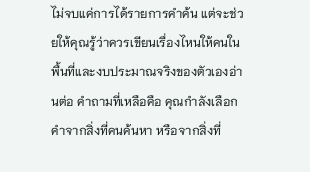ไม่จบแค่การได้รายการคำค้น แต่จะช่วยให้คุณรู้ว่าควรเขียนเรื่องไหนให้คนในพื้นที่และงบประมาณจริงของตัวเองอ่านต่อ คำถามที่เหลือคือ คุณกำลังเลือกคำจากสิ่งที่คนค้นหา หรือจากสิ่งที่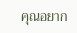คุณอยาก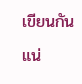เขียนกันแน่